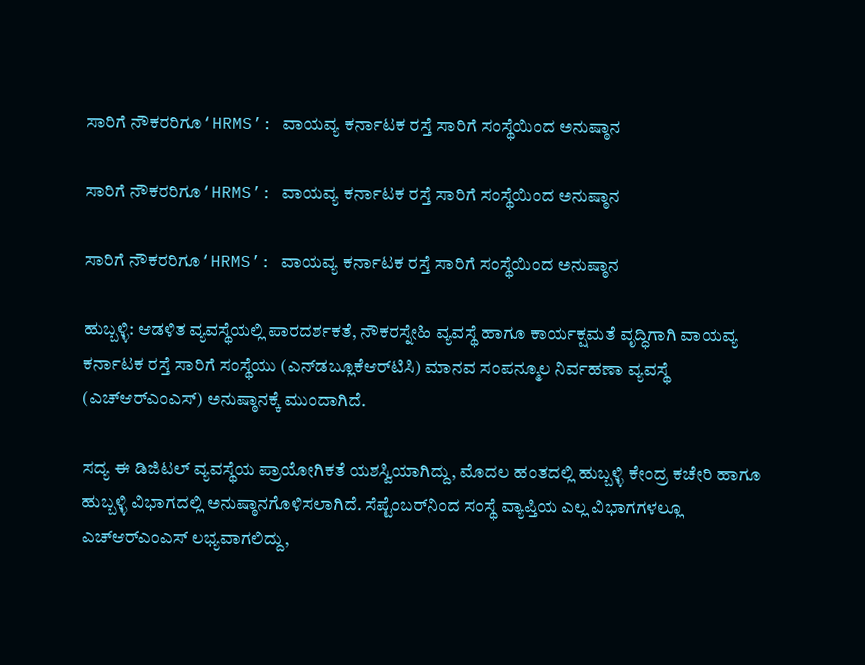ಸಾರಿಗೆ ನೌಕರರಿಗೂ‘HRMS’: ವಾಯವ್ಯ ಕರ್ನಾಟಕ ರಸ್ತೆ ಸಾರಿಗೆ ಸಂಸ್ಥೆಯಿಂದ ಅನುಷ್ಠಾನ

ಸಾರಿಗೆ ನೌಕರರಿಗೂ‘HRMS’: ವಾಯವ್ಯ ಕರ್ನಾಟಕ ರಸ್ತೆ ಸಾರಿಗೆ ಸಂಸ್ಥೆಯಿಂದ ಅನುಷ್ಠಾನ

ಸಾರಿಗೆ ನೌಕರರಿಗೂ‘HRMS’: ವಾಯವ್ಯ ಕರ್ನಾಟಕ ರಸ್ತೆ ಸಾರಿಗೆ ಸಂಸ್ಥೆಯಿಂದ ಅನುಷ್ಠಾನ

ಹುಬ್ಬಳ್ಳಿ: ಆಡಳಿತ ವ್ಯವಸ್ಥೆಯಲ್ಲಿ ಪಾರದರ್ಶಕತೆ, ನೌಕರಸ್ನೇಹಿ ವ್ಯವಸ್ಥೆ ಹಾಗೂ ಕಾರ್ಯಕ್ಷಮತೆ ವೃದ್ಧಿಗಾಗಿ ವಾಯವ್ಯ ಕರ್ನಾಟಕ ರಸ್ತೆ ಸಾರಿಗೆ ಸಂಸ್ಥೆಯು (ಎನ್‌ಡಬ್ಲೂಕೆಆರ್‌ಟಿಸಿ) ಮಾನವ ಸಂಪನ್ಮೂಲ ನಿರ್ವಹಣಾ ವ್ಯವಸ್ಥೆ (ಎಚ್‌ಆರ್‌ಎಂಎಸ್) ಅನುಷ್ಠಾನಕ್ಕೆ ಮುಂದಾಗಿದೆ.

ಸದ್ಯ ಈ ಡಿಜಿಟಲ್ ವ್ಯವಸ್ಥೆಯ ಪ್ರಾಯೋಗಿಕತೆ ಯಶಸ್ವಿಯಾಗಿದ್ದು, ಮೊದಲ ಹಂತದಲ್ಲಿ ಹುಬ್ಬಳ್ಳಿ ಕೇಂದ್ರ ಕಚೇರಿ ಹಾಗೂ ಹುಬ್ಬಳ್ಳಿ ವಿಭಾಗದಲ್ಲಿ ಅನುಷ್ಠಾನಗೊಳಿಸಲಾಗಿದೆ. ಸೆಪ್ಟೆಂಬರ್‌ನಿಂದ ಸಂಸ್ಥೆ ವ್ಯಾಪ್ತಿಯ ಎಲ್ಲ ವಿಭಾಗಗಳಲ್ಲೂ ಎಚ್‌ಆರ್‌ಎಂಎಸ್‌ ಲಭ್ಯವಾಗಲಿದ್ದು,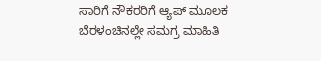ಸಾರಿಗೆ ನೌಕರರಿಗೆ ಆ್ಯಪ್ ಮೂಲಕ ಬೆರಳಂಚಿನಲ್ಲೇ ಸಮಗ್ರ ಮಾಹಿತಿ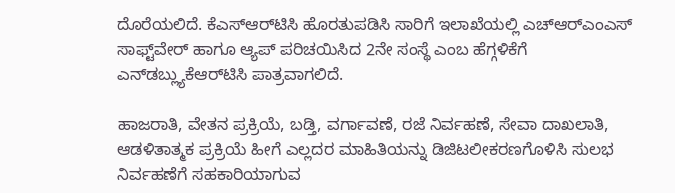ದೊರೆಯಲಿದೆ. ಕೆಎಸ್‌ಆರ್‌ಟಿಸಿ ಹೊರತುಪಡಿಸಿ ಸಾರಿಗೆ ಇಲಾಖೆಯಲ್ಲಿ ಎಚ್‌ಆರ್‌ಎಂಎಸ್ ಸಾಫ್ಟ್‌ವೇರ್ ಹಾಗೂ ಆ್ಯಪ್‌ ಪರಿಚಯಿಸಿದ 2ನೇ ಸಂಸ್ಥೆ ಎಂಬ ಹೆಗ್ಗಳಿಕೆಗೆ ಎನ್‌ಡಬ್ಲ್ಯುಕೆಆರ್‌ಟಿಸಿ ಪಾತ್ರವಾಗಲಿದೆ.

ಹಾಜರಾತಿ, ವೇತನ ಪ್ರಕ್ರಿಯೆ, ಬಡ್ತಿ, ವರ್ಗಾವಣೆ, ರಜೆ ನಿರ್ವಹಣೆ, ಸೇವಾ ದಾಖಲಾತಿ, ಆಡಳಿತಾತ್ಮಕ ಪ್ರಕ್ರಿಯೆ ಹೀಗೆ ಎಲ್ಲದರ ಮಾಹಿತಿಯನ್ನು ಡಿಜಿಟಲೀಕರಣಗೊಳಿಸಿ ಸುಲಭ ನಿರ್ವಹಣೆಗೆ ಸಹಕಾರಿಯಾಗುವ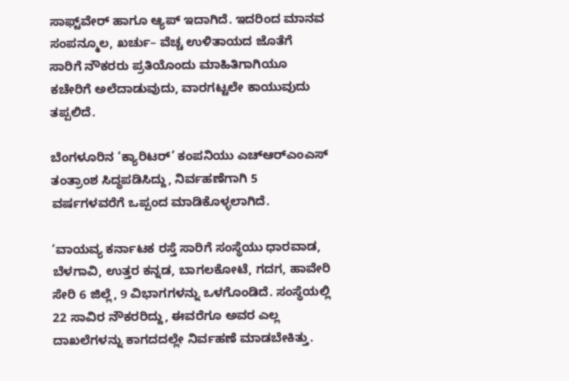ಸಾಫ್ಟ್‌ವೇರ್ ಹಾಗೂ ಆ್ಯಪ್ ಇದಾಗಿದೆ. ಇದರಿಂದ ಮಾನವ ಸಂಪನ್ಮೂಲ, ಖರ್ಚು– ವೆಚ್ಚ ಉಳಿತಾಯದ ಜೊತೆಗೆ ಸಾರಿಗೆ ನೌಕರರು ಪ್ರತಿಯೊಂದು ಮಾಹಿತಿಗಾಗಿಯೂ ಕಚೇರಿಗೆ ಅಲೆದಾಡುವುದು, ವಾರಗಟ್ಟಲೇ ಕಾಯುವುದು ತಪ್ಪಲಿದೆ.

ಬೆಂಗಳೂರಿನ ‘ಕ್ಯಾರಿಟರ್’ ಕಂಪನಿಯು ಎಚ್‌ಆರ್‌ಎಂಎಸ್ ತಂತ್ರಾಂಶ ಸಿದ್ಧಪಡಿಸಿದ್ದು, ನಿರ್ವಹಣೆಗಾಗಿ 5 ವರ್ಷಗಳವರೆಗೆ ಒಪ್ಪಂದ ಮಾಡಿಕೊಳ್ಳಲಾಗಿದೆ.

‘ವಾಯವ್ಯ ಕರ್ನಾಟಕ ರಸ್ತೆ ಸಾರಿಗೆ ಸಂಸ್ಥೆಯು ಧಾರವಾಡ, ಬೆಳಗಾವಿ, ಉತ್ತರ ಕನ್ನಡ, ಬಾಗಲಕೋಟೆ, ಗದಗ, ಹಾವೇರಿ ಸೇರಿ 6 ಜಿಲ್ಲೆ, 9 ವಿಭಾಗಗಳನ್ನು ಒಳಗೊಂಡಿದೆ. ಸಂಸ್ಥೆಯಲ್ಲಿ 22 ಸಾವಿರ ನೌಕರರಿದ್ದು, ಈವರೆಗೂ ಅವರ ಎಲ್ಲ ದಾಖಲೆಗಳನ್ನು ಕಾಗದದಲ್ಲೇ ನಿರ್ವಹಣೆ ಮಾಡಬೇಕಿತ್ತು.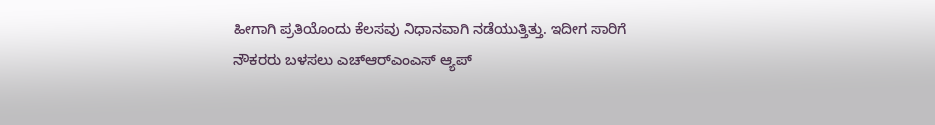ಹೀಗಾಗಿ ಪ್ರತಿಯೊಂದು ಕೆಲಸವು ನಿಧಾನವಾಗಿ ನಡೆಯುತ್ತಿತ್ತು. ಇದೀಗ ಸಾರಿಗೆ ನೌಕರರು ಬಳಸಲು ಎಚ್‌ಆರ್‌ಎಂಎಸ್‌ ಆ್ಯಪ್‌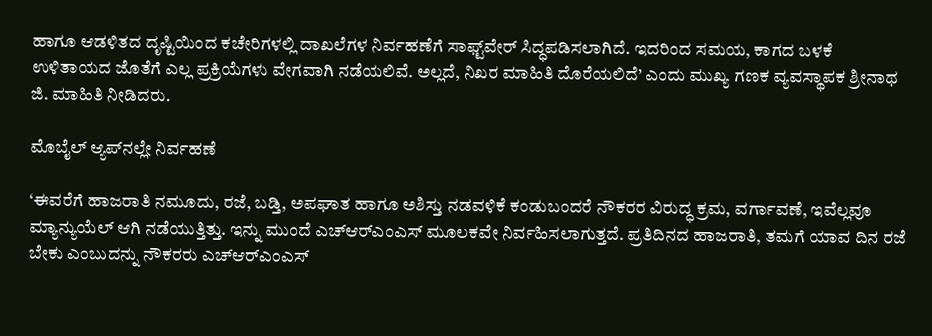ಹಾಗೂ ಆಡಳಿತದ ದೃಷ್ಟಿಯಿಂದ ಕಚೇರಿಗಳಲ್ಲಿ ದಾಖಲೆಗಳ ನಿರ್ವಹಣೆಗೆ ಸಾಫ್ಟ್‌ವೇರ್‌ ಸಿದ್ಧಪಡಿಸಲಾಗಿದೆ. ಇದರಿಂದ ಸಮಯ, ಕಾಗದ ಬಳಕೆ ಉಳಿತಾಯದ ಜೊತೆಗೆ ಎಲ್ಲ ಪ್ರಕ್ರಿಯೆಗಳು ವೇಗವಾಗಿ ನಡೆಯಲಿವೆ. ಅಲ್ಲದೆ, ನಿಖರ ಮಾಹಿತಿ ದೊರೆಯಲಿದೆ’ ಎಂದು ಮುಖ್ಯ ಗಣಕ ವ್ಯವಸ್ಥಾಪಕ ಶ್ರೀನಾಥ ಜಿ. ಮಾಹಿತಿ ನೀಡಿದರು.

ಮೊಬೈಲ್ ಆ್ಯಪ್‌ನಲ್ಲೇ ನಿರ್ವಹಣೆ

‘ಈವರೆಗೆ ಹಾಜರಾತಿ ನಮೂದು, ರಜೆ, ಬಡ್ತಿ, ಅಪಘಾತ ಹಾಗೂ ಅಶಿಸ್ತು ನಡವಳಿಕೆ ಕಂಡುಬಂದರೆ ನೌಕರರ ವಿರುದ್ಧ ಕ್ರಮ, ವರ್ಗಾವಣೆ, ಇವೆಲ್ಲವೂ ಮ್ಯಾನ್ಯುಯೆಲ್ ಆಗಿ ನಡೆಯುತ್ತಿತ್ತು. ಇನ್ನು ಮುಂದೆ ಎಚ್‌ಆರ್‌ಎಂಎಸ್ ಮೂಲಕವೇ ನಿರ್ವಹಿಸಲಾಗುತ್ತದೆ. ಪ್ರತಿದಿನದ ಹಾಜರಾತಿ, ತಮಗೆ ಯಾವ ದಿನ ರಜೆ ಬೇಕು ಎಂಬುದನ್ನು ನೌಕರರು ಎಚ್‌ಆರ್‌ಎಂಎಸ್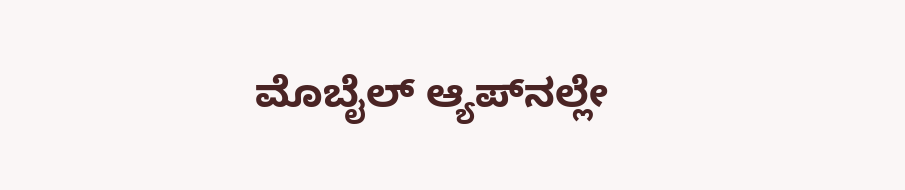ಮೊಬೈಲ್ ಆ್ಯಪ್‌ನಲ್ಲೇ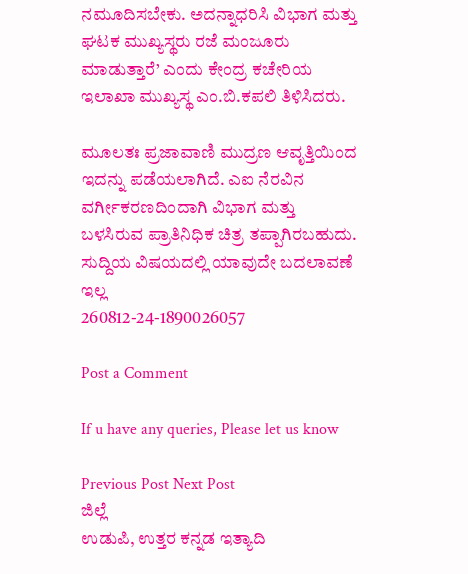ನಮೂದಿಸಬೇಕು. ಅದನ್ನಾಧರಿಸಿ ವಿಭಾಗ ಮತ್ತು ಘಟಕ ಮುಖ್ಯಸ್ಥರು ರಜೆ ಮಂಜೂರು ಮಾಡುತ್ತಾರೆ’ ಎಂದು ಕೇಂದ್ರ ಕಚೇರಿಯ ಇಲಾಖಾ ಮುಖ್ಯಸ್ಥ ಎಂ.ಬಿ.ಕಪಲಿ ತಿಳಿಸಿದರು.

ಮೂಲತಃ ಪ್ರಜಾವಾಣಿ ಮುದ್ರಣ ಆವೃತ್ತಿಯಿಂದ ಇದನ್ನು ಪಡೆಯಲಾಗಿದೆ. ಎಐ ನೆರವಿನ ವರ್ಗೀಕರಣದಿಂದಾಗಿ ವಿಭಾಗ ಮತ್ತು ಬಳಸಿರುವ ಪ್ರಾತಿನಿಧಿಕ ಚಿತ್ರ ತಪ್ಪಾಗಿರಬಹುದು. ಸುದ್ದಿಯ ವಿಷಯದಲ್ಲಿ ಯಾವುದೇ ಬದಲಾವಣೆ ಇಲ್ಲ
260812-24-1890026057

Post a Comment

If u have any queries, Please let us know

Previous Post Next Post
ಜಿಲ್ಲೆ
ಉಡುಪಿ, ಉತ್ತರ ಕನ್ನಡ ಇತ್ಯಾದಿ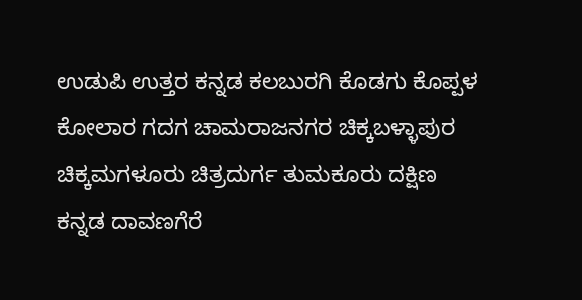ಉಡುಪಿ ಉತ್ತರ ಕನ್ನಡ ಕಲಬುರಗಿ ಕೊಡಗು ಕೊಪ್ಪಳ ಕೋಲಾರ ಗದಗ ಚಾಮರಾಜನಗರ ಚಿಕ್ಕಬಳ್ಳಾಪುರ
ಚಿಕ್ಕಮಗಳೂರು ಚಿತ್ರದುರ್ಗ ತುಮಕೂರು ದಕ್ಷಿಣ ಕನ್ನಡ ದಾವಣಗೆರೆ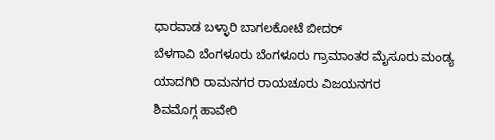ಧಾರವಾಡ ಬಳ್ಳಾರಿ ಬಾಗಲಕೋಟೆ ಬೀದರ್
ಬೆಳಗಾವಿ ಬೆಂಗಳೂರು ಬೆಂಗಳೂರು ಗ್ರಾಮಾಂತರ ಮೈಸೂರು ಮಂಡ್ಯ ಯಾದಗಿರಿ ರಾಮನಗರ ರಾಯಚೂರು ವಿಜಯನಗರ
ಶಿವಮೊಗ್ಗ ಹಾವೇರಿ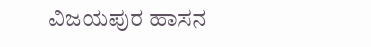ವಿಜಯಪುರ ಹಾಸನ